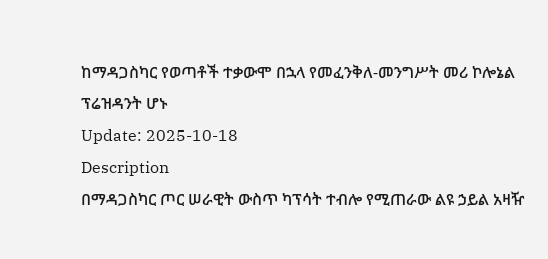ከማዳጋስካር የወጣቶች ተቃውሞ በኋላ የመፈንቅለ-መንግሥት መሪ ኮሎኔል ፕሬዝዳንት ሆኑ
Update: 2025-10-18
Description
በማዳጋስካር ጦር ሠራዊት ውስጥ ካፕሳት ተብሎ የሚጠራው ልዩ ኃይል አዛዥ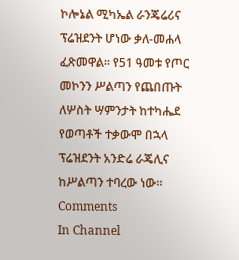ኮሎኔል ሚካኤል ራንጄሬሪና ፕሬዝደንት ሆነው ቃለ-መሐላ ፈጽመዋል። የ51 ዓመቱ የጦር መኮንን ሥልጣን የጨበጡት ለሦስት ሣምንታት ከተካሔደ የወጣቶች ተቃውሞ በኋላ ፕሬዝደንት አንድሬ ራጄሊና ከሥልጣን ተባረው ነው።
Comments
In Channel